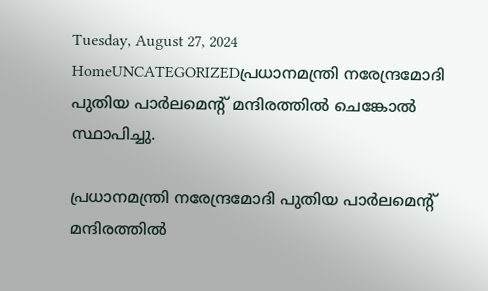Tuesday, August 27, 2024
HomeUNCATEGORIZEDപ്രധാനമന്ത്രി നരേന്ദ്രമോദി പുതിയ പാര്‍ലമെന്റ് മന്ദിരത്തില്‍ ചെങ്കോല്‍ സ്ഥാപിച്ചു.

പ്രധാനമന്ത്രി നരേന്ദ്രമോദി പുതിയ പാര്‍ലമെന്റ് മന്ദിരത്തില്‍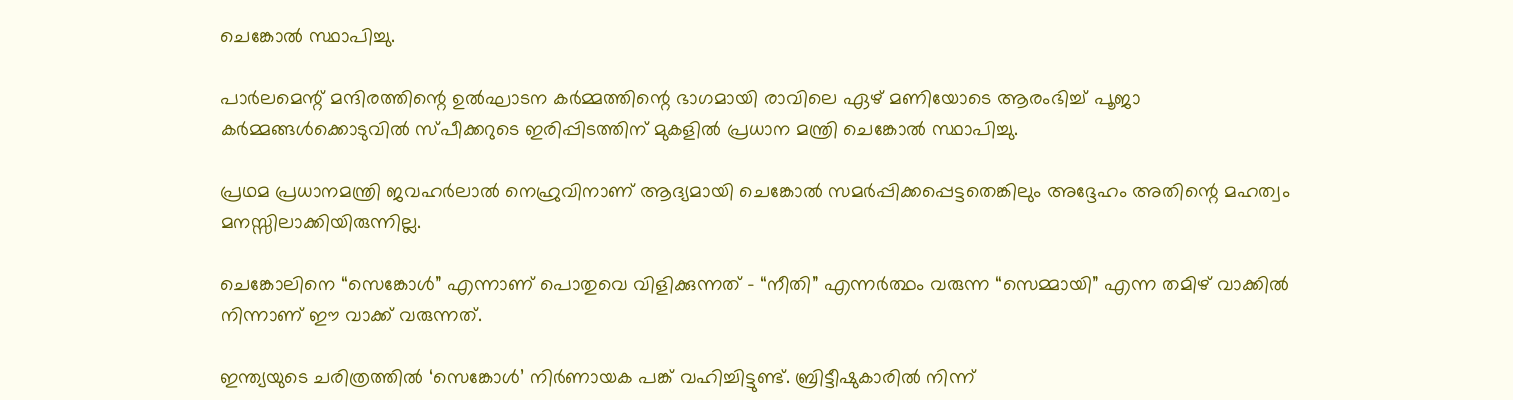ചെങ്കോല്‍ സ്ഥാപിച്ചു.

പാർലമെന്റ് മന്ദിരത്തിന്റെ ഉൽഘാടന കർമ്മത്തിന്റെ ഭാഗമായി രാവിലെ ഏഴ് മണിയോടെ ആരംഭിച്ച്‌ പൂജാ കര്‍മ്മങ്ങള്‍ക്കൊടുവില്‍ സ്പീക്കറുടെ ഇരിപ്പിടത്തിന് മുകളില്‍ പ്രധാന മന്ത്രി ചെങ്കോല്‍ സ്ഥാപിച്ചു.

പ്രഥമ പ്രധാനമന്ത്രി ജവഹര്‍ലാല്‍ നെഹ്രുവിനാണ് ആദ്യമായി ചെങ്കോല്‍ സമര്‍പ്പിക്കപ്പെട്ടതെങ്കിലും അദ്ദേഹം അതിന്റെ മഹത്വം മനസ്സിലാക്കിയിരുന്നില്ല.

ചെങ്കോലിനെ “സെങ്കോള്‍” എന്നാണ് പൊതുവെ വിളിക്കുന്നത് – “നീതി” എന്നര്‍ത്ഥം വരുന്ന “സെമ്മായി” എന്ന തമിഴ് വാക്കില്‍ നിന്നാണ് ഈ വാക്ക് വരുന്നത്.

ഇന്ത്യയുടെ ചരിത്രത്തില്‍ ‘സെങ്കോള്‍’ നിര്‍ണായക പങ്ക് വഹിച്ചിട്ടുണ്ട്. ബ്രിട്ടീഷുകാരില്‍ നിന്ന്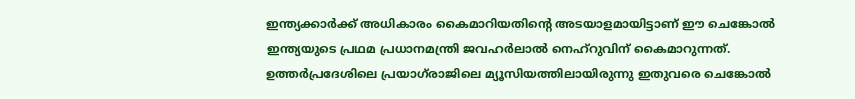ഇന്ത്യക്കാര്‍ക്ക് അധികാരം കൈമാറിയതിന്റെ അടയാളമായിട്ടാണ് ഈ ചെങ്കോല്‍ ഇന്ത്യയുടെ പ്രഥമ പ്രധാനമന്ത്രി ജവഹര്‍ലാല്‍ നെഹ്‌റുവിന് കൈമാറുന്നത്. ഉത്തര്‍പ്രദേശിലെ പ്രയാഗ്‌രാജിലെ മ്യൂസിയത്തിലായിരുന്നു ഇതുവരെ ചെങ്കോല്‍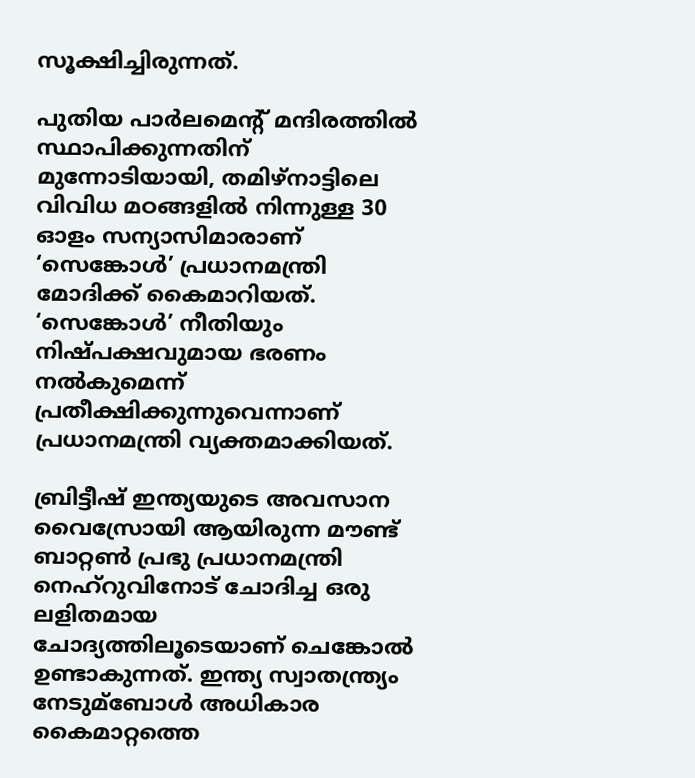സൂക്ഷിച്ചിരുന്നത്.

പുതിയ പാര്‍ലമെന്റ് മന്ദിരത്തില്‍ സ്ഥാപിക്കുന്നതിന് മുന്നോടിയായി, തമിഴ്‌നാട്ടിലെ വിവിധ മഠങ്ങളില്‍ നിന്നുള്ള 30 ഓളം സന്യാസിമാരാണ് ‘സെങ്കോള്‍’ പ്രധാനമന്ത്രി മോദിക്ക് കൈമാറിയത്. ‘സെങ്കോള്‍’ നീതിയും നിഷ്പക്ഷവുമായ ഭരണം നല്‍കുമെന്ന് പ്രതീക്ഷിക്കുന്നുവെന്നാണ് പ്രധാനമന്ത്രി വ്യക്തമാക്കിയത്.

ബ്രിട്ടീഷ് ഇന്ത്യയുടെ അവസാന വൈസ്രോയി ആയിരുന്ന മൗണ്ട് ബാറ്റണ്‍ പ്രഭു പ്രധാനമന്ത്രി നെഹ്‌റുവിനോട് ചോദിച്ച ഒരു ലളിതമായ ചോദ്യത്തിലൂടെയാണ് ചെങ്കോല്‍ ഉണ്ടാകുന്നത്. ഇന്ത്യ സ്വാതന്ത്ര്യം നേടുമ്ബോള്‍ അധികാര കൈമാറ്റത്തെ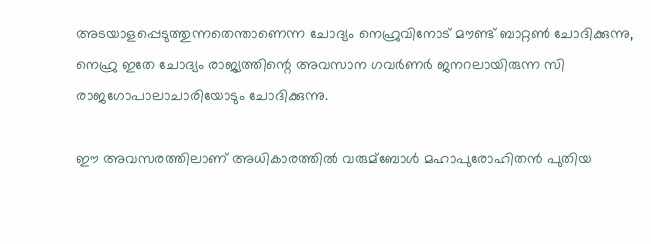അടയാളപ്പെടുത്തുന്നതെന്താണെന്ന ചോദ്യം നെഹ്രുവിനോട് മൗണ്ട് ബാറ്റണ്‍ ചോദിക്കുന്നു, നെഹ്രു ഇതേ ചോദ്യം രാജ്യത്തിന്റെ അവസാന ഗവര്‍ണര്‍ ജനറലായിരുന്ന സി രാജഗോപാലാചാരിയോടും ചോദിക്കുന്നു.

ഈ അവസരത്തിലാണ് അധികാരത്തില്‍ വരുമ്ബോള്‍ മഹാപുരോഹിതൻ പുതിയ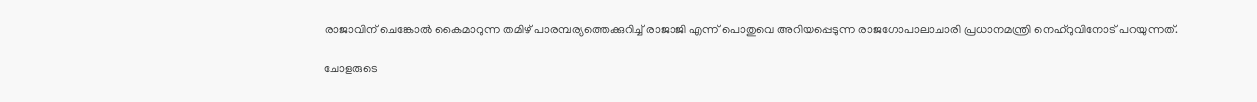രാജാവിന് ചെങ്കോല്‍ കൈമാറുന്ന തമിഴ് പാരമ്പര്യത്തെക്കുറിച്ച്‌ രാജാജി എന്ന് പൊതുവെ അറിയപ്പെടുന്ന രാജഗോപാലാചാരി പ്രധാനമന്ത്രി നെഹ്‌റുവിനോട് പറയുന്നത്.

ചോളരുടെ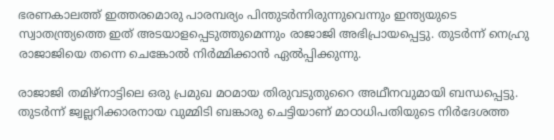ഭരണകാലത്ത് ഇത്തരമൊരു പാരമ്പര്യം പിന്തുടര്‍ന്നിരുന്നുവെന്നും ഇന്ത്യയുടെ സ്വാതന്ത്ര്യത്തെ ഇത് അടയാളപ്പെടുത്തുമെന്നും രാജാജി അഭിപ്രായപ്പെട്ടു. തുടര്‍ന്ന് നെഹ്രു രാജാജിയെ തന്നെ ചെങ്കോല്‍ നിര്‍മ്മിക്കാന്‍ ഏല്‍പ്പിക്കുന്നു.

രാജാജി തമിഴ്‌നാട്ടിലെ ഒരു പ്രമുഖ മഠമായ തിരുവടുതുറൈ അഥീനവുമായി ബന്ധപ്പെട്ടു. തുടര്‍ന്ന് ജ്വല്ലറിക്കാരനായ വുമ്മിടി ബങ്കാരു ചെട്ടിയാണ് മാഠാധിപതിയുടെ നിര്‍ദേശത്ത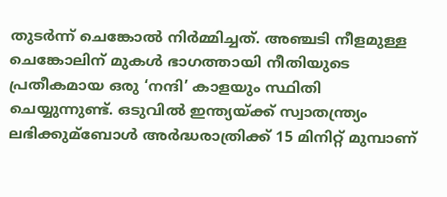തുടര്‍ന്ന് ചെങ്കോല്‍ നിര്‍മ്മിച്ചത്. അഞ്ചടി നീളമുള്ള ചെങ്കോലിന് മുകള്‍ ഭാഗത്തായി നീതിയുടെ പ്രതീകമായ ഒരു ‘നന്ദി’ കാളയും സ്ഥിതി ചെയ്യുന്നുണ്ട്. ഒടുവില്‍ ഇന്ത്യയ്ക്ക് സ്വാതന്ത്ര്യം ലഭിക്കുമ്ബോള്‍ അര്‍ദ്ധരാത്രിക്ക് 15 മിനിറ്റ് മുമ്പാണ്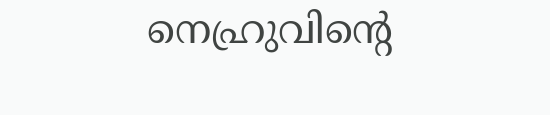നെഹ്രുവിന്റെ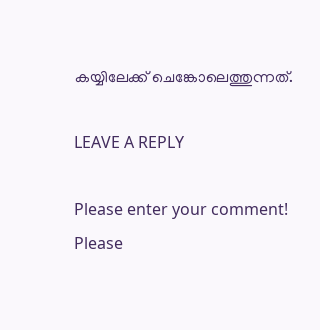കയ്യിലേക്ക് ചെങ്കോലെത്തുന്നത്.

LEAVE A REPLY

Please enter your comment!
Please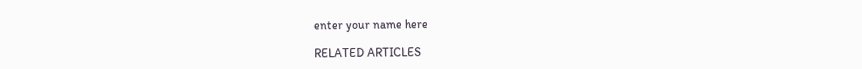enter your name here

RELATED ARTICLES